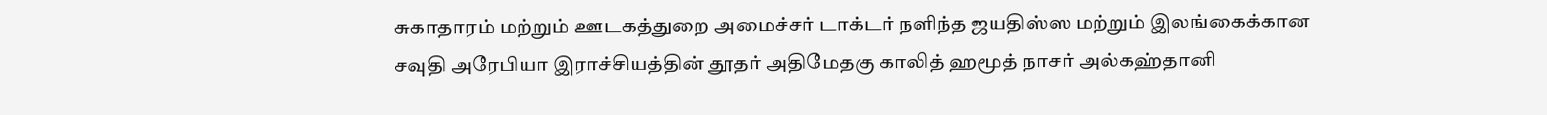சுகாதாரம் மற்றும் ஊடகத்துறை அமைச்சர் டாக்டர் நளிந்த ஜயதிஸ்ஸ மற்றும் இலங்கைக்கான சவுதி அரேபியா இராச்சியத்தின் தூதர் அதிமேதகு காலித் ஹமூத் நாசர் அல்கஹ்தானி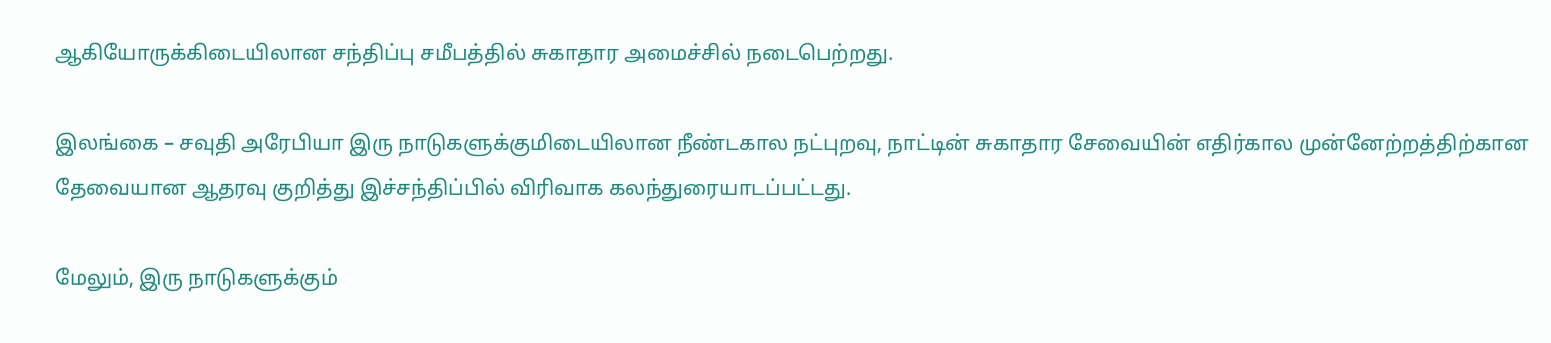ஆகியோருக்கிடையிலான சந்திப்பு சமீபத்தில் சுகாதார அமைச்சில் நடைபெற்றது.

இலங்கை – சவுதி அரேபியா இரு நாடுகளுக்குமிடையிலான நீண்டகால நட்புறவு, நாட்டின் சுகாதார சேவையின் எதிர்கால முன்னேற்றத்திற்கான தேவையான ஆதரவு குறித்து இச்சந்திப்பில் விரிவாக கலந்துரையாடப்பட்டது.

மேலும், இரு நாடுகளுக்கும்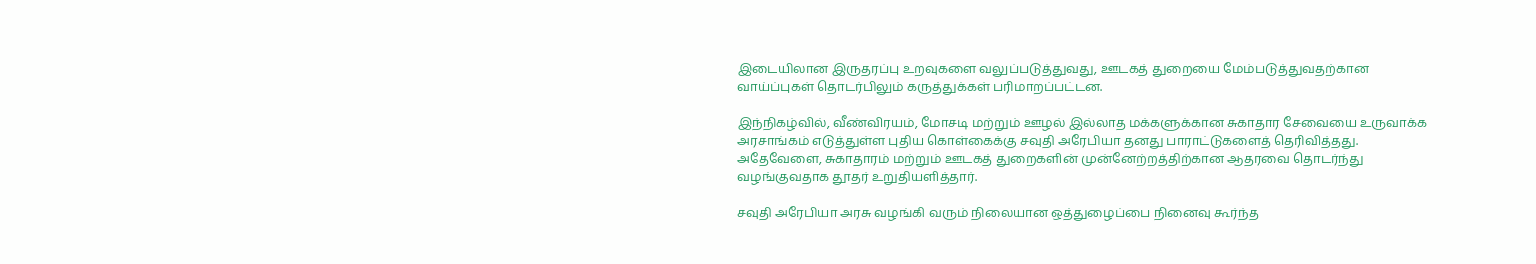இடையிலான இருதரப்பு உறவுகளை வலுப்படுத்துவது, ஊடகத் துறையை மேம்படுத்துவதற்கான வாய்ப்புகள் தொடர்பிலும் கருத்துக்கள் பரிமாறப்பட்டன.

இந்நிகழ்வில், வீண்விரயம், மோசடி மற்றும் ஊழல் இல்லாத மக்களுக்கான சுகாதார சேவையை உருவாக்க அரசாங்கம் எடுத்துள்ள புதிய கொள்கைக்கு சவுதி அரேபியா தனது பாராட்டுகளைத் தெரிவித்தது. அதேவேளை, சுகாதாரம் மற்றும் ஊடகத் துறைகளின் முன்னேற்றத்திற்கான ஆதரவை தொடர்ந்து வழங்குவதாக தூதர் உறுதியளித்தார்.

சவுதி அரேபியா அரசு வழங்கி வரும் நிலையான ஒத்துழைப்பை நினைவு கூர்ந்த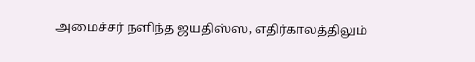அமைச்சர் நளிந்த ஜயதிஸ்ஸ, எதிர்காலத்திலும்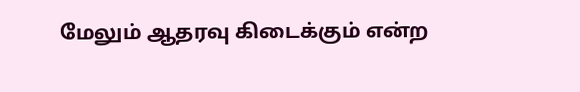மேலும் ஆதரவு கிடைக்கும் என்ற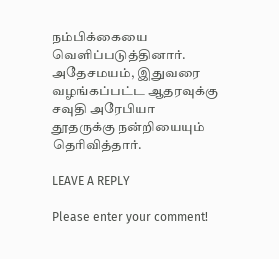நம்பிக்கையை வெளிப்படுத்தினார். அதேசமயம், இதுவரை வழங்கப்பட்ட ஆதரவுக்கு சவுதி அரேபியா தூதருக்கு நன்றியையும் தெரிவித்தார்.

LEAVE A REPLY

Please enter your comment!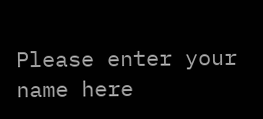Please enter your name here